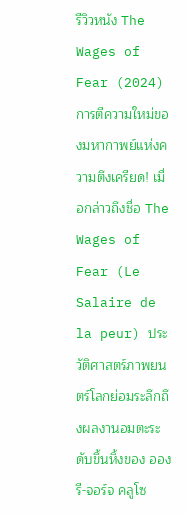รีวิวหนัง The Wages of Fear (2024) การตีความใหม่ของมหากาพย์แห่งความตึงเครียด! เมื่อกล่าวถึงชื่อ The Wages of Fear (Le Salaire de la peur) ประวัติศาสตร์ภาพยนตร์โลกย่อมระลึกถึงผลงานอมตะระดับขึ้นหิ้งของ อองรี-จอร์จ คลูโซ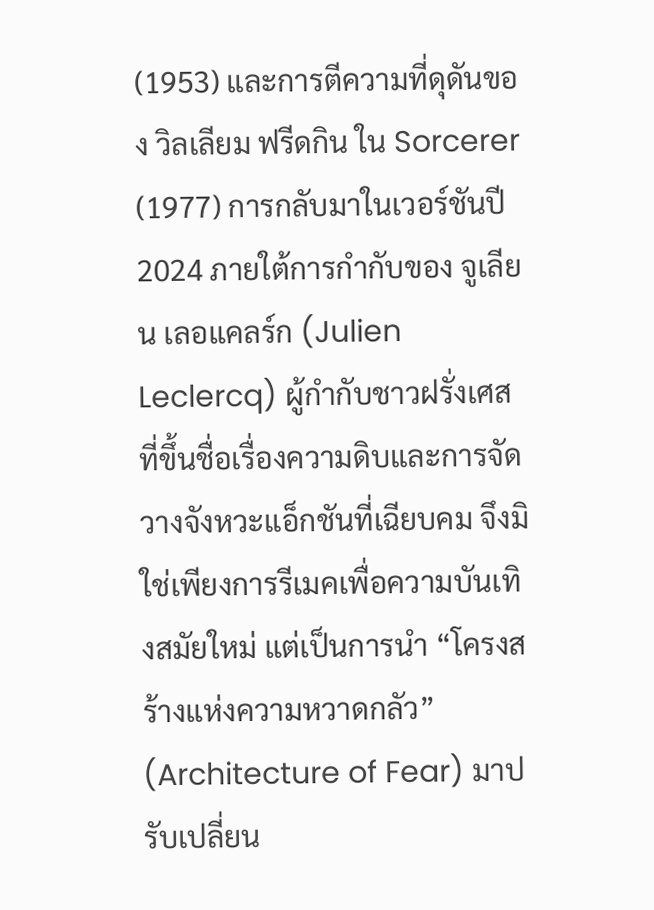(1953) และการตีความที่ดุดันของ วิลเลียม ฟรีดกิน ใน Sorcerer (1977) การกลับมาในเวอร์ชันปี 2024 ภายใต้การกำกับของ จูเลียน เลอแคลร์ก (Julien Leclercq) ผู้กำกับชาวฝรั่งเศสที่ขึ้นชื่อเรื่องความดิบและการจัดวางจังหวะแอ็กชันที่เฉียบคม จึงมิใช่เพียงการรีเมคเพื่อความบันเทิงสมัยใหม่ แต่เป็นการนำ “โครงสร้างแห่งความหวาดกลัว” (Architecture of Fear) มาปรับเปลี่ยน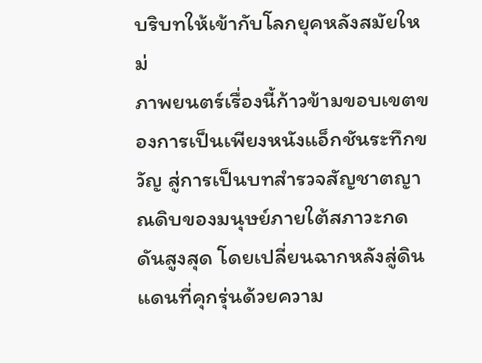บริบทให้เข้ากับโลกยุคหลังสมัยใหม่
ภาพยนตร์เรื่องนี้ก้าวข้ามขอบเขตของการเป็นเพียงหนังแอ็กชันระทึกขวัญ สู่การเป็นบทสำรวจสัญชาตญาณดิบของมนุษย์ภายใต้สภาวะกดดันสูงสุด โดยเปลี่ยนฉากหลังสู่ดินแดนที่คุกรุ่นด้วยความ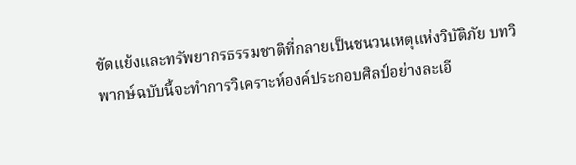ขัดแย้งและทรัพยากรธรรมชาติที่กลายเป็นชนวนเหตุแห่งวิบัติภัย บทวิพากษ์ฉบับนี้จะทำการวิเคราะห์องค์ประกอบศิลป์อย่างละเอี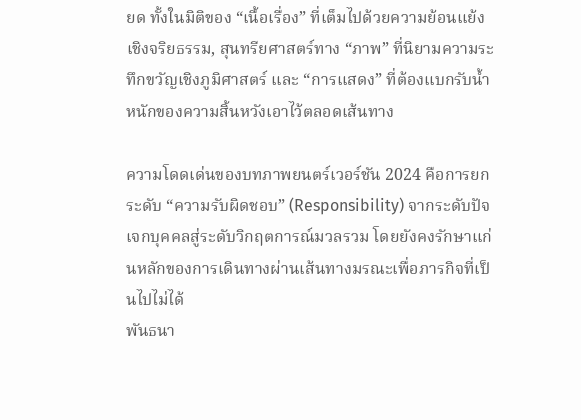ยด ทั้งในมิติของ “เนื้อเรื่อง” ที่เต็มไปด้วยความย้อนแย้งเชิงจริยธรรม, สุนทรียศาสตร์ทาง “ภาพ” ที่นิยามความระทึกขวัญเชิงภูมิศาสตร์ และ “การแสดง” ที่ต้องแบกรับน้ำหนักของความสิ้นหวังเอาไว้ตลอดเส้นทาง

ความโดดเด่นของบทภาพยนตร์เวอร์ชัน 2024 คือการยกระดับ “ความรับผิดชอบ” (Responsibility) จากระดับปัจเจกบุคคลสู่ระดับวิกฤตการณ์มวลรวม โดยยังคงรักษาแก่นหลักของการเดินทางผ่านเส้นทางมรณะเพื่อภารกิจที่เป็นไปไม่ได้
พันธนา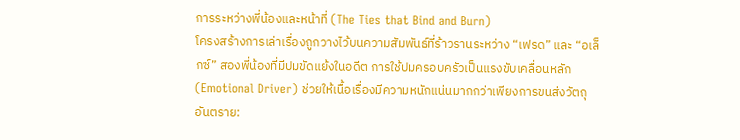การระหว่างพี่น้องและหน้าที่ (The Ties that Bind and Burn)
โครงสร้างการเล่าเรื่องถูกวางไว้บนความสัมพันธ์ที่ร้าวรานระหว่าง “เฟรด” และ “อเล็กซ์” สองพี่น้องที่มีปมขัดแย้งในอดีต การใช้ปมครอบครัวเป็นแรงขับเคลื่อนหลัก (Emotional Driver) ช่วยให้เนื้อเรื่องมีความหนักแน่นมากกว่าเพียงการขนส่งวัตถุอันตราย: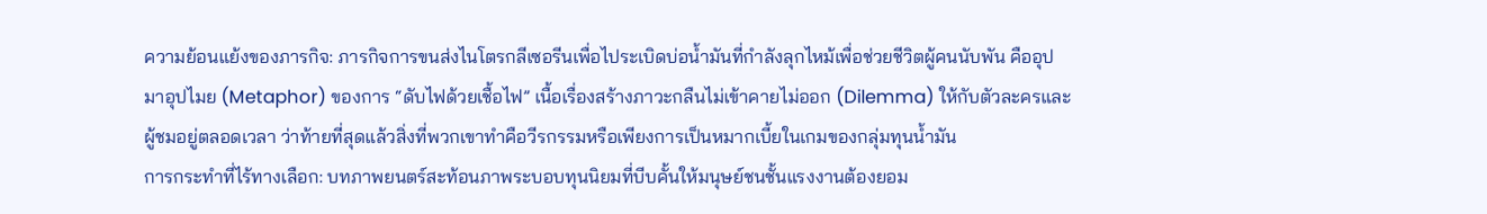ความย้อนแย้งของภารกิจ: ภารกิจการขนส่งไนโตรกลีเซอรีนเพื่อไประเบิดบ่อน้ำมันที่กำลังลุกไหม้เพื่อช่วยชีวิตผู้คนนับพัน คืออุปมาอุปไมย (Metaphor) ของการ “ดับไฟด้วยเชื้อไฟ” เนื้อเรื่องสร้างภาวะกลืนไม่เข้าคายไม่ออก (Dilemma) ให้กับตัวละครและผู้ชมอยู่ตลอดเวลา ว่าท้ายที่สุดแล้วสิ่งที่พวกเขาทำคือวีรกรรมหรือเพียงการเป็นหมากเบี้ยในเกมของกลุ่มทุนน้ำมัน
การกระทำที่ไร้ทางเลือก: บทภาพยนตร์สะท้อนภาพระบอบทุนนิยมที่บีบคั้นให้มนุษย์ชนชั้นแรงงานต้องยอม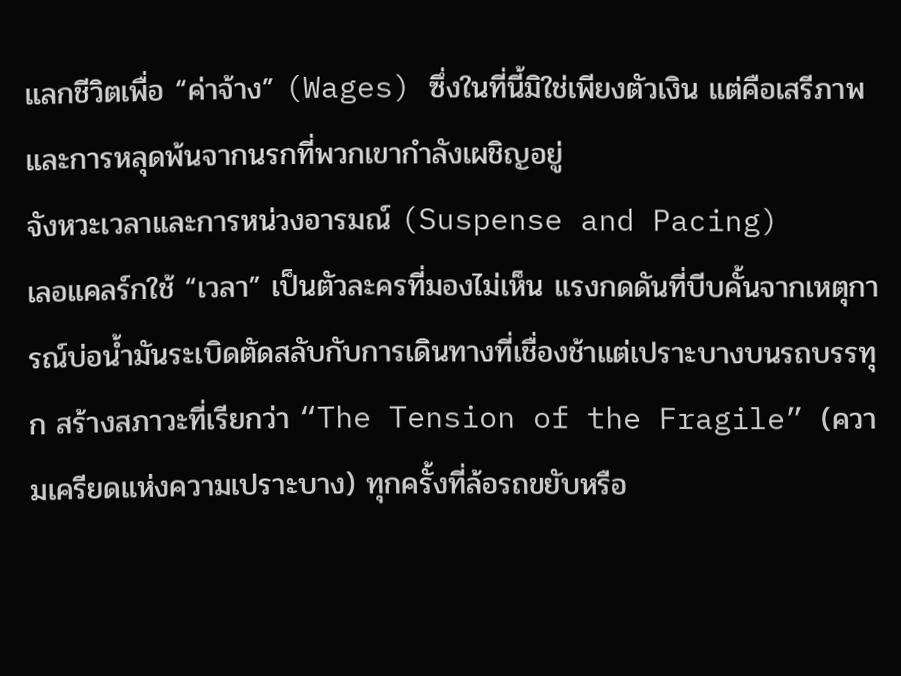แลกชีวิตเพื่อ “ค่าจ้าง” (Wages) ซึ่งในที่นี้มิใช่เพียงตัวเงิน แต่คือเสรีภาพและการหลุดพ้นจากนรกที่พวกเขากำลังเผชิญอยู่
จังหวะเวลาและการหน่วงอารมณ์ (Suspense and Pacing)
เลอแคลร์กใช้ “เวลา” เป็นตัวละครที่มองไม่เห็น แรงกดดันที่บีบคั้นจากเหตุการณ์บ่อน้ำมันระเบิดตัดสลับกับการเดินทางที่เชื่องช้าแต่เปราะบางบนรถบรรทุก สร้างสภาวะที่เรียกว่า “The Tension of the Fragile” (ความเครียดแห่งความเปราะบาง) ทุกครั้งที่ล้อรถขยับหรือ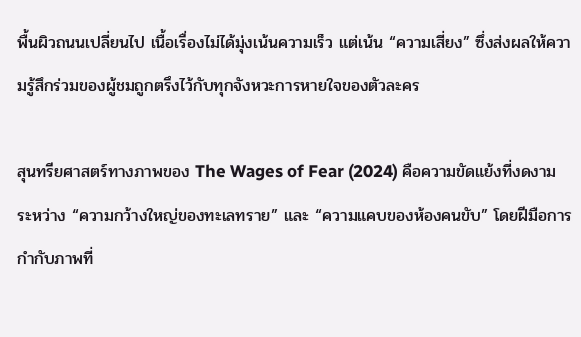พื้นผิวถนนเปลี่ยนไป เนื้อเรื่องไม่ได้มุ่งเน้นความเร็ว แต่เน้น “ความเสี่ยง” ซึ่งส่งผลให้ความรู้สึกร่วมของผู้ชมถูกตรึงไว้กับทุกจังหวะการหายใจของตัวละคร

สุนทรียศาสตร์ทางภาพของ The Wages of Fear (2024) คือความขัดแย้งที่งดงามระหว่าง “ความกว้างใหญ่ของทะเลทราย” และ “ความแคบของห้องคนขับ” โดยฝีมือการกำกับภาพที่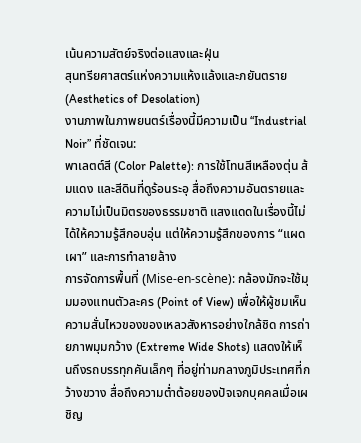เน้นความสัตย์จริงต่อแสงและฝุ่น
สุนทรียศาสตร์แห่งความแห้งแล้งและภยันตราย (Aesthetics of Desolation)
งานภาพในภาพยนตร์เรื่องนี้มีความเป็น “Industrial Noir” ที่ชัดเจน:
พาเลตต์สี (Color Palette): การใช้โทนสีเหลืองตุ่น ส้มแดง และสีดินที่ดูร้อนระอุ สื่อถึงความอันตรายและความไม่เป็นมิตรของธรรมชาติ แสงแดดในเรื่องนี้ไม่ได้ให้ความรู้สึกอบอุ่น แต่ให้ความรู้สึกของการ “แผดเผา” และการทำลายล้าง
การจัดการพื้นที่ (Mise-en-scène): กล้องมักจะใช้มุมมองแทนตัวละคร (Point of View) เพื่อให้ผู้ชมเห็นความสั่นไหวของของเหลวสังหารอย่างใกล้ชิด การถ่ายภาพมุมกว้าง (Extreme Wide Shots) แสดงให้เห็นถึงรถบรรทุกคันเล็กๆ ที่อยู่ท่ามกลางภูมิประเทศที่กว้างขวาง สื่อถึงความต่ำต้อยของปัจเจกบุคคลเมื่อเผชิญ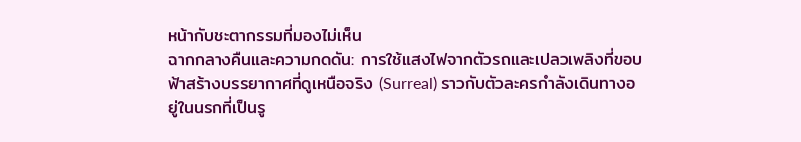หน้ากับชะตากรรมที่มองไม่เห็น
ฉากกลางคืนและความกดดัน: การใช้แสงไฟจากตัวรถและเปลวเพลิงที่ขอบฟ้าสร้างบรรยากาศที่ดูเหนือจริง (Surreal) ราวกับตัวละครกำลังเดินทางอยู่ในนรกที่เป็นรู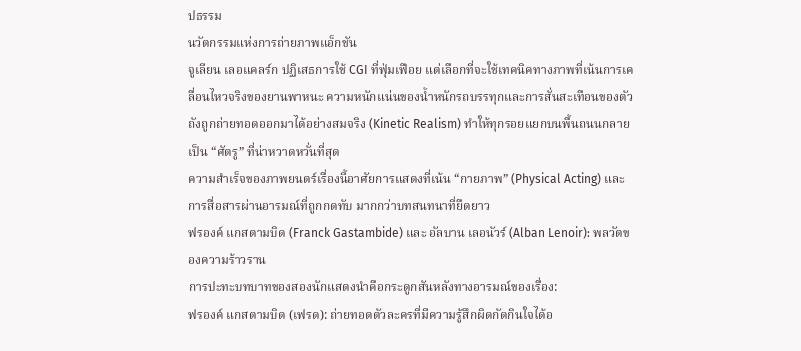ปธรรม
นวัตกรรมแห่งการถ่ายภาพแอ็กชัน
จูเลียน เลอแคลร์ก ปฏิเสธการใช้ CGI ที่ฟุ่มเฟือย แต่เลือกที่จะใช้เทคนิคทางภาพที่เน้นการเคลื่อนไหวจริงของยานพาหนะ ความหนักแน่นของน้ำหนักรถบรรทุกและการสั่นสะเทือนของตัวถังถูกถ่ายทอดออกมาได้อย่างสมจริง (Kinetic Realism) ทำให้ทุกรอยแยกบนพื้นถนนกลายเป็น “ศัตรู” ที่น่าหวาดหวั่นที่สุด
ความสำเร็จของภาพยนตร์เรื่องนี้อาศัยการแสดงที่เน้น “กายภาพ” (Physical Acting) และการสื่อสารผ่านอารมณ์ที่ถูกกดทับ มากกว่าบทสนทนาที่ยืดยาว
ฟรองค์ แกสตามบิด (Franck Gastambide) และ อัลบาน เลอนัวร์ (Alban Lenoir): พลวัตของความร้าวราน
การปะทะบทบาทของสองนักแสดงนำคือกระดูกสันหลังทางอารมณ์ของเรื่อง:
ฟรองค์ แกสตามบิด (เฟรด): ถ่ายทอดตัวละครที่มีความรู้สึกผิดกัดกินใจได้อ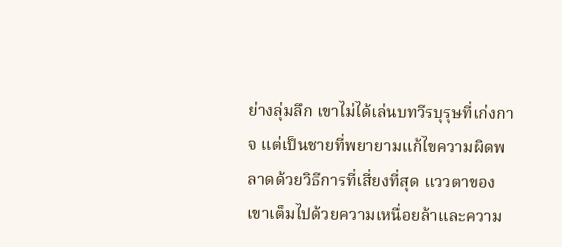ย่างลุ่มลึก เขาไม่ได้เล่นบทวีรบุรุษที่เก่งกาจ แต่เป็นชายที่พยายามแก้ไขความผิดพลาดด้วยวิธีการที่เสี่ยงที่สุด แววตาของเขาเต็มไปด้วยความเหนื่อยล้าและความ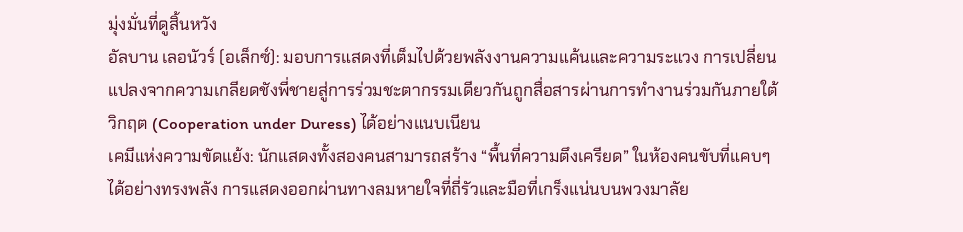มุ่งมั่นที่ดูสิ้นหวัง
อัลบาน เลอนัวร์ (อเล็กซ์): มอบการแสดงที่เต็มไปด้วยพลังงานความแค้นและความระแวง การเปลี่ยนแปลงจากความเกลียดชังพี่ชายสู่การร่วมชะตากรรมเดียวกันถูกสื่อสารผ่านการทำงานร่วมกันภายใต้วิกฤต (Cooperation under Duress) ได้อย่างแนบเนียน
เคมีแห่งความขัดแย้ง: นักแสดงทั้งสองคนสามารถสร้าง “พื้นที่ความตึงเครียด” ในห้องคนขับที่แคบๆ ได้อย่างทรงพลัง การแสดงออกผ่านทางลมหายใจที่ถี่รัวและมือที่เกร็งแน่นบนพวงมาลัย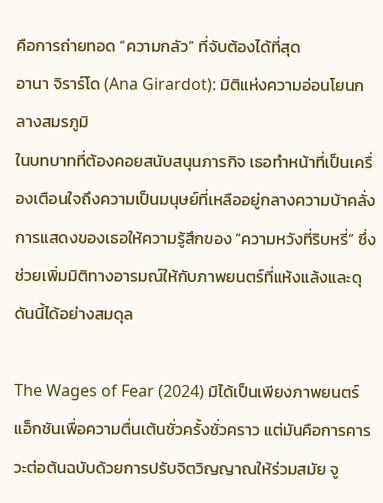คือการถ่ายทอด “ความกลัว” ที่จับต้องได้ที่สุด
อานา จิราร์โด (Ana Girardot): มิติแห่งความอ่อนโยนกลางสมรภูมิ
ในบทบาทที่ต้องคอยสนับสนุนภารกิจ เธอทำหน้าที่เป็นเครื่องเตือนใจถึงความเป็นมนุษย์ที่เหลืออยู่กลางความบ้าคลั่ง การแสดงของเธอให้ความรู้สึกของ “ความหวังที่ริบหรี่” ซึ่งช่วยเพิ่มมิติทางอารมณ์ให้กับภาพยนตร์ที่แห้งแล้งและดุดันนี้ได้อย่างสมดุล

The Wages of Fear (2024) มิได้เป็นเพียงภาพยนตร์แอ็กชันเพื่อความตื่นเต้นชั่วครั้งชั่วคราว แต่มันคือการคารวะต่อต้นฉบับด้วยการปรับจิตวิญญาณให้ร่วมสมัย จู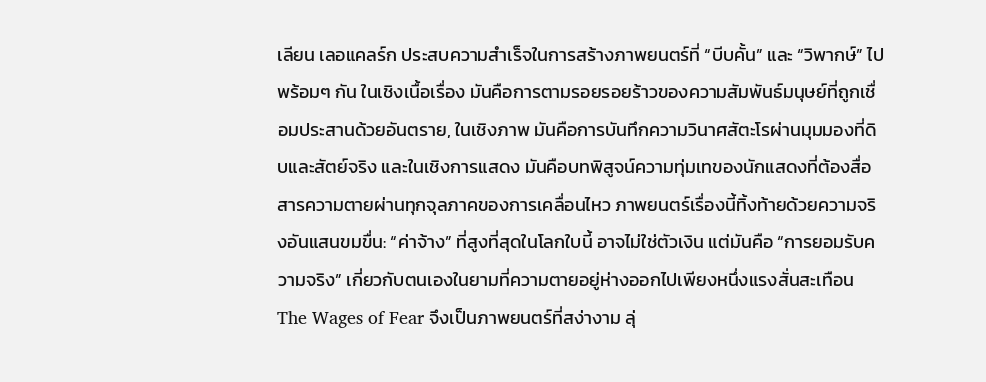เลียน เลอแคลร์ก ประสบความสำเร็จในการสร้างภาพยนตร์ที่ “บีบคั้น” และ “วิพากษ์” ไปพร้อมๆ กัน ในเชิงเนื้อเรื่อง มันคือการตามรอยรอยร้าวของความสัมพันธ์มนุษย์ที่ถูกเชื่อมประสานด้วยอันตราย, ในเชิงภาพ มันคือการบันทึกความวินาศสัตะโรผ่านมุมมองที่ดิบและสัตย์จริง และในเชิงการแสดง มันคือบทพิสูจน์ความทุ่มเทของนักแสดงที่ต้องสื่อสารความตายผ่านทุกจุลภาคของการเคลื่อนไหว ภาพยนตร์เรื่องนี้ทิ้งท้ายด้วยความจริงอันแสนขมขื่น: “ค่าจ้าง” ที่สูงที่สุดในโลกใบนี้ อาจไม่ใช่ตัวเงิน แต่มันคือ “การยอมรับความจริง” เกี่ยวกับตนเองในยามที่ความตายอยู่ห่างออกไปเพียงหนึ่งแรงสั่นสะเทือน The Wages of Fear จึงเป็นภาพยนตร์ที่สง่างาม ลุ่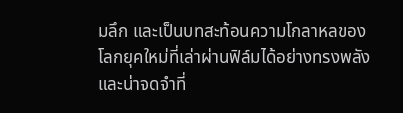มลึก และเป็นบทสะท้อนความโกลาหลของโลกยุคใหม่ที่เล่าผ่านฟิล์มได้อย่างทรงพลังและน่าจดจำที่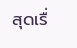สุดเรื่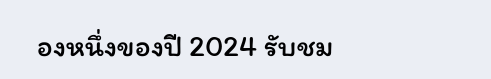องหนึ่งของปี 2024 รับชม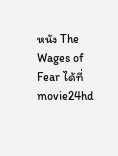หนัง The Wages of Fear ได้ที่ movie24hd